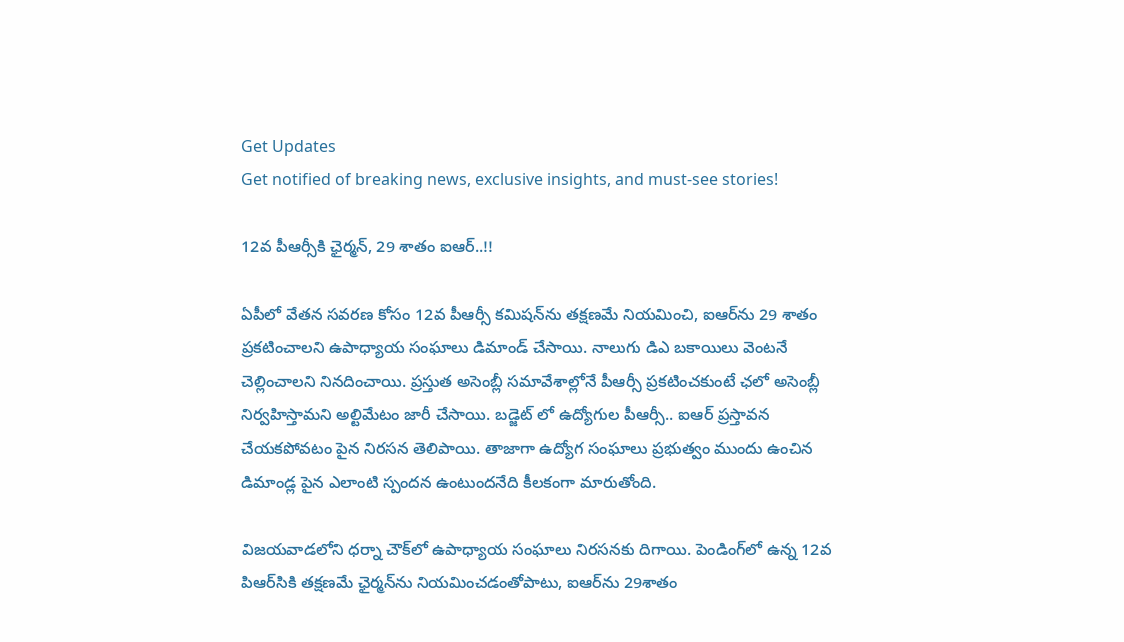Get Updates
Get notified of breaking news, exclusive insights, and must-see stories!

12వ పీఆర్సీకి ఛైర్మన్, 29 శాతం ఐఆర్..!!

ఏపీలో వేతన సవరణ కోసం 12వ పీఆర్సీ కమిషన్‌ను తక్షణమే నియమించి, ఐఆర్‌ను 29 శాతం ప్రకటించాలని ఉపాధ్యాయ సంఘాలు డిమాండ్ చేసాయి. నాలుగు డిఎ బకాయిలు వెంటనే చెల్లించాలని నినదించాయి. ప్రస్తుత అసెంబ్లీ సమావేశాల్లోనే పీఆర్సీ ప్రకటించకుంటే ఛలో అసెంబ్లీ నిర్వహిస్తామని అల్టిమేటం జారీ చేసాయి. బడ్జెట్ లో ఉద్యోగుల పీఆర్సీ.. ఐఆర్ ప్రస్తావన చేయకపోవటం పైన నిరసన తెలిపాయి. తాజాగా ఉద్యోగ సంఘాలు ప్రభుత్వం ముందు ఉంచిన డిమాండ్ల పైన ఎలాంటి స్పందన ఉంటుందనేది కీలకంగా మారుతోంది.

విజయవాడలోని ధర్నా చౌక్‌లో ఉపాధ్యాయ సంఘాలు నిరసనకు దిగాయి. పెండింగ్‌లో ఉన్న 12వ పిఆర్‌సికి తక్షణమే ఛైర్మన్‌ను నియమించడంతోపాటు, ఐఆర్‌ను 29శాతం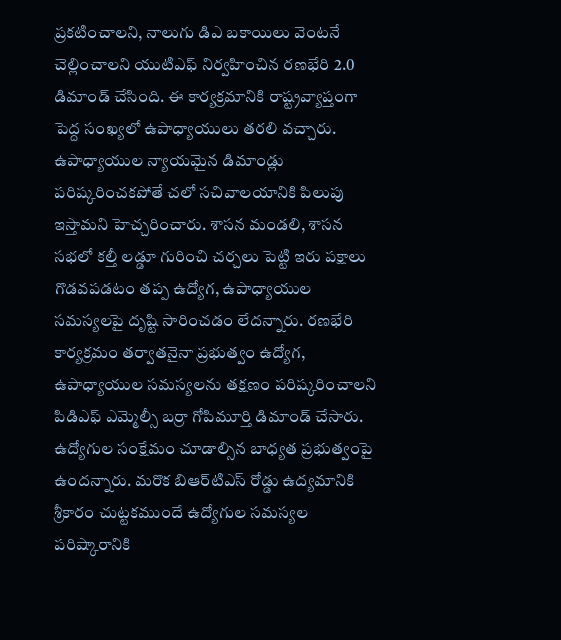ప్రకటించాలని, నాలుగు డిఎ బకాయిలు వెంటనే చెల్లించాలని యుటిఎఫ్‌ నిర్వహించిన రణభేరి 2.0 డిమాండ్‌ చేసింది. ఈ కార్యక్రమానికి రాష్ట్రవ్యాప్తంగా పెద్ద సంఖ్యలో ఉపాధ్యాయులు తరలి వచ్చారు. ఉపాధ్యాయుల న్యాయమైన డిమాండ్లు పరిష్కరించకపోతే చలో సచివాలయానికి పిలుపు ఇస్తామని హెచ్చరించారు. శాసన మండలి, శాసన సభలో కల్తీ లడ్డూ గురించి చర్చలు పెట్టి ఇరు పక్షాలు గొడవపడటం తప్ప ఉద్యోగ, ఉపాధ్యాయుల సమస్యలపై దృష్టి సారించడం లేదన్నారు. రణభేరి కార్యక్రమం తర్వాతనైనా ప్రభుత్వం ఉద్యోగ, ఉపాధ్యాయుల సమస్యలను తక్షణం పరిష్కరించాలని పిడిఎఫ్‌ ఎమ్మెల్సీ బర్రా గోపిమూర్తి డిమాండ్ చేసారు. ఉద్యోగుల సంక్షేమం చూడాల్సిన బాధ్యత ప్రభుత్వంపై ఉందన్నారు. మరొక బిఆర్‌టిఎస్‌ రోడ్డు ఉద్యమానికి శ్రీకారం చుట్టకముందే ఉద్యోగుల సమస్యల పరిష్కారానికి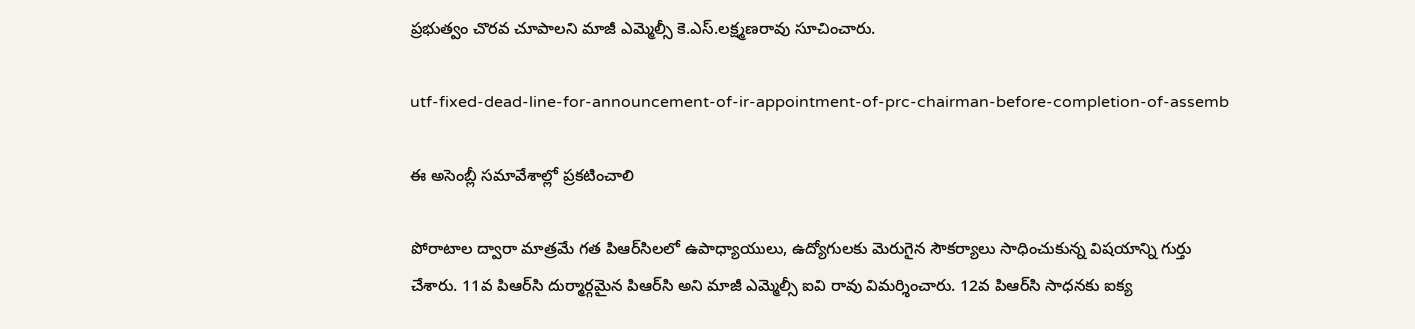ప్రభుత్వం చొరవ చూపాలని మాజీ ఎమ్మెల్సీ కె.ఎస్‌.లక్ష్మణరావు సూచించారు.

utf-fixed-dead-line-for-announcement-of-ir-appointment-of-prc-chairman-before-completion-of-assemb

ఈ అసెంబ్లీ సమావేశాల్లో ప్రకటించాలి

పోరాటాల ద్వారా మాత్రమే గత పిఆర్‌సిలలో ఉపాధ్యాయులు, ఉద్యోగులకు మెరుగైన సౌకర్యాలు సాధించుకున్న విషయాన్ని గుర్తు చేశారు. 11వ పిఆర్‌సి దుర్మార్గమైన పిఆర్‌సి అని మాజీ ఎమ్మెల్సీ ఐవి రావు విమర్శించారు. 12వ పిఆర్‌సి సాధనకు ఐక్య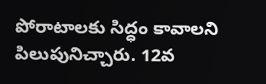పోరాటాలకు సిద్ధం కావాలని పిలుపునిచ్చారు. 12వ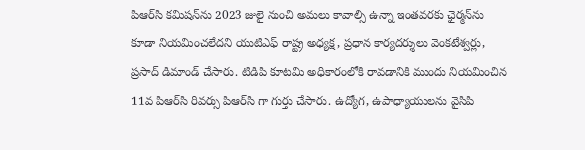పిఆర్‌సి కమిషన్‌ను 2023 జులై నుంచి అమలు కావాల్సి ఉన్నా ఇంతవరకు ఛైర్మన్‌ను కూడా నియమించలేదని యుటిఎఫ్‌ రాష్ట్ర అధ్యక్ష, ప్రధాన కార్యదర్శులు వెంకటేశ్వర్లు, ప్రసాద్‌ డిమాండ్ చేసారు. టిడిపి కూటమి అధికారంలోకి రావడానికి ముందు నియమించిన 11వ పిఆర్‌సి రివర్సు పిఆర్‌సి గా గుర్తు చేసారు. ఉద్యోగ, ఉపాధ్యాయులను వైసిపి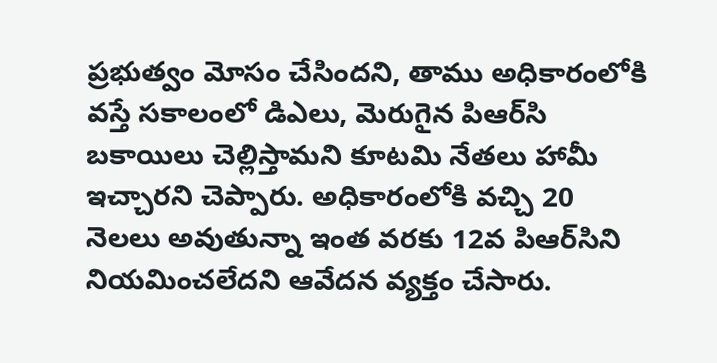ప్రభుత్వం మోసం చేసిందని, తాము అధికారంలోకి వస్తే సకాలంలో డిఎలు, మెరుగైన పిఆర్‌సి బకాయిలు చెల్లిస్తామని కూటమి నేతలు హామీ ఇచ్చారని చెప్పారు. అధికారంలోకి వచ్చి 20 నెలలు అవుతున్నా ఇంత వరకు 12వ పిఆర్‌సిని నియమించలేదని ఆవేదన వ్యక్తం చేసారు.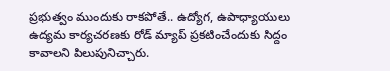ప్రభుత్వం ముందుకు రాకపోతే.. ఉద్యోగ, ఉపాధ్యాయులు ఉద్యమ కార్యచరణకు రోడ్‌ మ్యాప్‌ ప్రకటించేందుకు సిద్దం కావాలని పిలుపునిచ్చారు.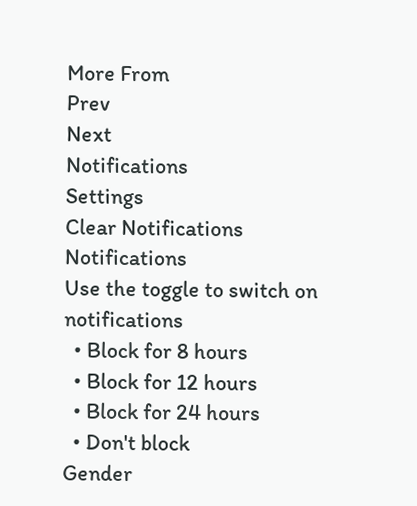More From
Prev
Next
Notifications
Settings
Clear Notifications
Notifications
Use the toggle to switch on notifications
  • Block for 8 hours
  • Block for 12 hours
  • Block for 24 hours
  • Don't block
Gender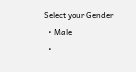Select your Gender
  • Male
  •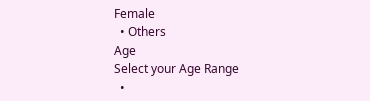Female
  • Others
Age
Select your Age Range
  •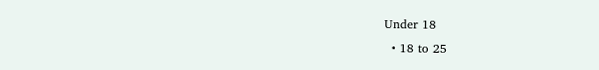Under 18
  • 18 to 25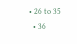• 26 to 35
  • 36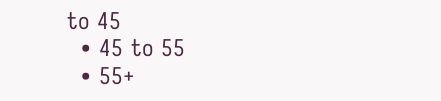to 45
  • 45 to 55
  • 55+